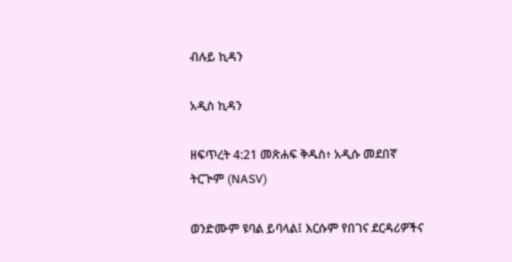ብሉይ ኪዳን

አዲስ ኪዳን

ዘፍጥረት 4:21 መጽሐፍ ቅዱስ፥ አዲሱ መደበኛ ትርጒም (NASV)

ወንድሙም ዩባል ይባላል፤ እርሱም የበገና ደርዳሪዎችና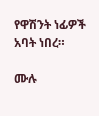የዋሽንት ነፊዎች አባት ነበረ።

ሙሉ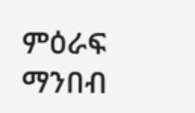ምዕራፍ ማንበብ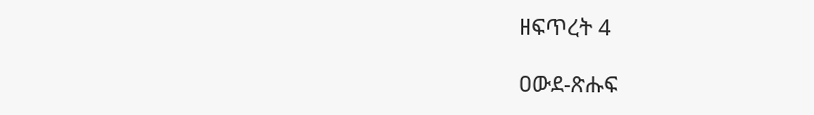ዘፍጥረት 4

ዐውደ-ጽሑፍ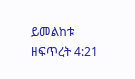ይመልከቱ ዘፍጥረት 4:21